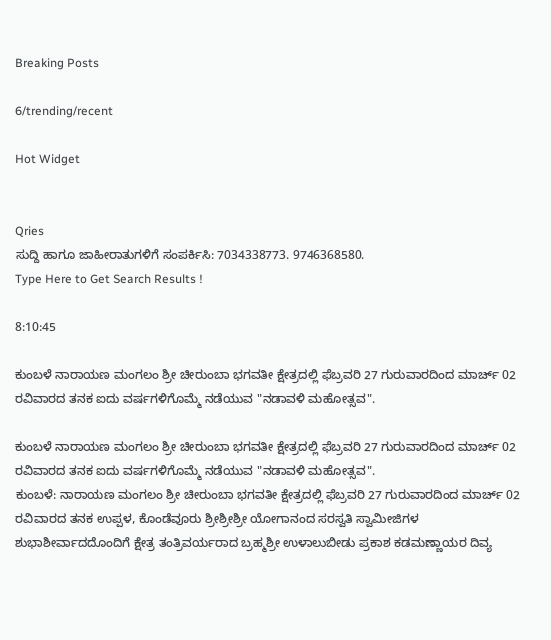Breaking Posts

6/trending/recent

Hot Widget


Qries
ಸುದ್ದಿ ಹಾಗೂ ಜಾಹೀರಾತುಗಳಿಗೆ ಸಂಪರ್ಕಿಸಿ: 7034338773. 9746368580.
Type Here to Get Search Results !

8:10:45

ಕುಂಬಳೆ ನಾರಾಯಣ ಮಂಗಲಂ ಶ್ರೀ ಚೀರುಂಬಾ ಭಗವತೀ ಕ್ಷೇತ್ರದಲ್ಲಿ ಫೆಬ್ರವರಿ 27 ಗುರುವಾರದಿಂದ ಮಾರ್ಚ್ 02 ರವಿವಾರದ ತನಕ ಐದು ವರ್ಷಗಳಿಗೊಮ್ಮೆ ನಡೆಯುವ "ನಡಾವಳಿ ಮಹೋತ್ಸವ".

ಕುಂಬಳೆ ನಾರಾಯಣ ಮಂಗಲಂ ಶ್ರೀ ಚೀರುಂಬಾ ಭಗವತೀ ಕ್ಷೇತ್ರದಲ್ಲಿ ಫೆಬ್ರವರಿ 27 ಗುರುವಾರದಿಂದ ಮಾರ್ಚ್ 02 ರವಿವಾರದ ತನಕ ಐದು ವರ್ಷಗಳಿಗೊಮ್ಮೆ ನಡೆಯುವ "ನಡಾವಳಿ ಮಹೋತ್ಸವ".
ಕುಂಬಳೆ: ನಾರಾಯಣ ಮಂಗಲಂ ಶ್ರೀ ಚೀರುಂಬಾ ಭಗವತೀ ಕ್ಷೇತ್ರದಲ್ಲಿ ಫೆಬ್ರವರಿ 27 ಗುರುವಾರದಿಂದ ಮಾರ್ಚ್ 02 ರವಿವಾರದ ತನಕ ಉಪ್ಪಳ, ಕೊಂಡೆವೂರು ಶ್ರೀಶ್ರೀಶ್ರೀ ಯೋಗಾನಂದ ಸರಸ್ವತಿ ಸ್ವಾಮೀಜಿಗಳ ಶುಭಾಶೀರ್ವಾದದೊಂದಿಗೆ ಕ್ಷೇತ್ರ ತಂತ್ರಿವರ್ಯರಾದ ಬ್ರಹ್ಮಶ್ರೀ ಉಳಾಲುಬೀಡು ಪ್ರಕಾಶ ಕಡಮಣ್ಣಾಯರ ದಿವ್ಯ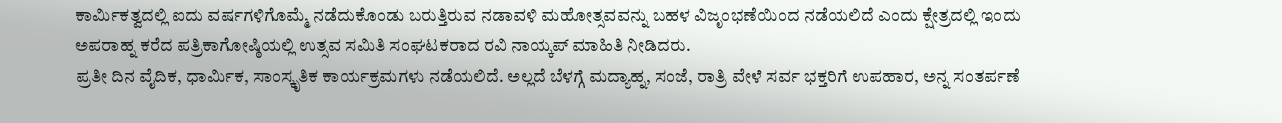ಕಾರ್ಮಿಕತ್ವದಲ್ಲಿ ಐದು ವರ್ಷಗಳಿಗೊಮ್ಮೆ ನಡೆದುಕೊಂಡು ಬರುತ್ತಿರುವ ನಡಾವಳಿ ಮಹೋತ್ಸವವನ್ನು ಬಹಳ ವಿಜೃಂಭಣೆಯಿಂದ ನಡೆಯಲಿದೆ ಎಂದು ಕ್ಷೇತ್ರದಲ್ಲಿ ಇಂದು ಅಪರಾಹ್ನ ಕರೆದ ಪತ್ರಿಕಾಗೋಷ್ಠಿಯಲ್ಲಿ ಉತ್ಸವ ಸಮಿತಿ ಸಂಘಟಕರಾದ ರವಿ ನಾಯ್ಕಪ್ ಮಾಹಿತಿ ನೀಡಿದರು.
ಪ್ರತೀ ದಿನ ವೈದಿಕ, ಧಾರ್ಮಿಕ, ಸಾಂಸ್ಕೃತಿಕ ಕಾರ್ಯಕ್ರಮಗಳು ನಡೆಯಲಿದೆ. ಅಲ್ಲದೆ ಬೆಳಗ್ಗೆ ಮದ್ಯಾಹ್ನ, ಸಂಜೆ, ರಾತ್ರಿ ವೇಳೆ ಸರ್ವ ಭಕ್ತರಿಗೆ ಉಪಹಾರ, ಅನ್ನ ಸಂತರ್ಪಣೆ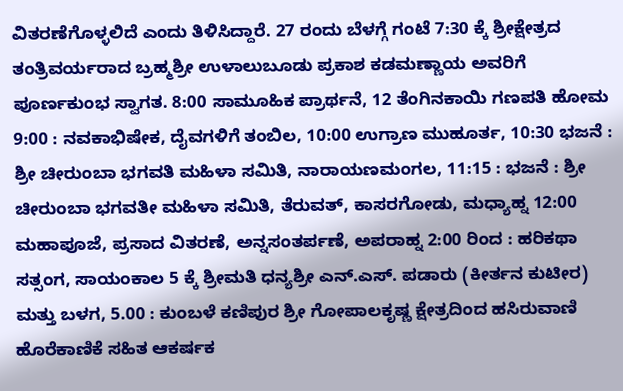ವಿತರಣೆಗೊಳ್ಳಲಿದೆ ಎಂದು ತಿಳಿಸಿದ್ದಾರೆ. 27 ರಂದು ಬೆಳಗ್ಗೆ ಗಂಟೆ 7:30 ಕ್ಕೆ ಶ್ರೀಕ್ಷೇತ್ರದ ತಂತ್ರಿವರ್ಯರಾದ ಬ್ರಹ್ಮಶ್ರೀ ಉಳಾಲುಬೂಡು ಪ್ರಕಾಶ ಕಡಮಣ್ಣಾಯ ಅವರಿಗೆ ಪೂರ್ಣಕುಂಭ ಸ್ವಾಗತ. 8:00 ಸಾಮೂಹಿಕ ಪ್ರಾರ್ಥನೆ, 12 ತೆಂಗಿನಕಾಯಿ ಗಣಪತಿ ಹೋಮ 9:00 : ನವಕಾಭಿಷೇಕ, ದೈವಗಳಿಗೆ ತಂಬಿಲ, 10:00 ಉಗ್ರಾಣ ಮುಹೂರ್ತ, 10:30 ಭಜನೆ : ಶ್ರೀ ಚೀರುಂಬಾ ಭಗವತಿ ಮಹಿಳಾ ಸಮಿತಿ, ನಾರಾಯಣಮಂಗಲ, 11:15 : ಭಜನೆ : ಶ್ರೀ ಚೀರುಂಬಾ ಭಗವತೀ ಮಹಿಳಾ ಸಮಿತಿ, ತೆರುವತ್, ಕಾಸರಗೋಡು, ಮಧ್ಯಾಹ್ನ 12:00 ಮಹಾಪೂಜೆ, ಪ್ರಸಾದ ವಿತರಣೆ, ಅನ್ನಸಂತರ್ಪಣೆ, ಅಪರಾಹ್ನ 2:00 ರಿಂದ : ಹರಿಕಥಾ ಸತ್ಸಂಗ, ಸಾಯಂಕಾಲ 5 ಕ್ಕೆ ಶ್ರೀಮತಿ ಧನ್ಯಶ್ರೀ ಎನ್.ಎಸ್. ಪಡಾರು (ಕೀರ್ತನ ಕುಟೀರ) ಮತ್ತು ಬಳಗ, 5.00 : ಕುಂಬಳೆ ಕಣಿಪುರ ಶ್ರೀ ಗೋಪಾಲಕೃಷ್ಣ ಕ್ಷೇತ್ರದಿಂದ ಹಸಿರುವಾಣಿ ಹೊರೆಕಾಣಿಕೆ ಸಹಿತ ಆಕರ್ಷಕ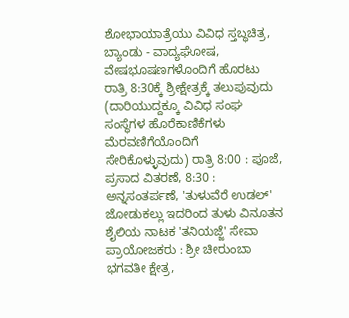ಶೋಭಾಯಾತ್ರೆಯು ವಿವಿಧ ಸ್ತಬ್ಧಚಿತ್ರ, ಬ್ಯಾಂಡು - ವಾದ್ಯಘೋಷ, ವೇಷಭೂಷಣಗಳೊಂದಿಗೆ ಹೊರಟು ರಾತ್ರಿ 8:30ಕ್ಕೆ ಶ್ರೀಕ್ಷೇತ್ರಕ್ಕೆ ತಲುಪುವುದು (ದಾರಿಯುದ್ದಕ್ಕೂ ವಿವಿಧ ಸಂಘ ಸಂಸ್ಥೆಗಳ ಹೊರೆಕಾಣಿಕೆಗಳು ಮೆರವಣಿಗೆಯೊಂದಿಗೆ ಸೇರಿಕೊಳ್ಳುವುದು) ರಾತ್ರಿ 8:00 : ಪೂಜೆ, ಪ್ರಸಾದ ವಿತರಣೆ, 8:30 : ಅನ್ನಸಂತರ್ಪಣೆ, 'ತುಳುವೆರೆ ಉಡಲ್' ಜೋಡುಕಲ್ಲು ಇದರಿಂದ ತುಳು ವಿನೂತನ ಶೈಲಿಯ ನಾಟಕ 'ತನಿಯಜ್ಜೆ' ಸೇವಾ ಪ್ರಾಯೋಜಕರು : ಶ್ರೀ ಚೀರುಂಬಾ ಭಗವತೀ ಕ್ಷೇತ್ರ,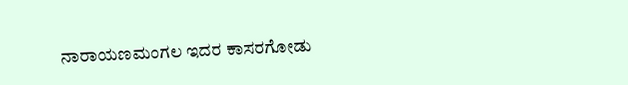ನಾರಾಯಣಮಂಗಲ ಇದರ ಕಾಸರಗೋಡು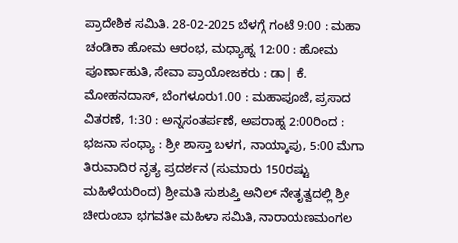ಪ್ರಾದೇಶಿಕ ಸಮಿತಿ. 28-02-2025 ಬೆಳಗ್ಗೆ ಗಂಟೆ 9:00 : ಮಹಾ ಚಂಡಿಕಾ ಹೋಮ ಆರಂಭ, ಮಧ್ಯಾಹ್ನ 12:00 : ಹೋಮ ಪೂರ್ಣಾಹುತಿ, ಸೇವಾ ಪ್ರಾಯೋಜಕರು : ಡಾ| ಕೆ. ಮೋಹನದಾಸ್, ಬೆಂಗಳೂರು1.00 : ಮಹಾಪೂಜೆ, ಪ್ರಸಾದ ವಿತರಣೆ, 1:30 : ಅನ್ನಸಂತರ್ಪಣೆ, ಅಪರಾಹ್ನ 2:00ರಿಂದ : ಭಜನಾ ಸಂಧ್ಯಾ : ಶ್ರೀ ಶಾಸ್ತಾ ಬಳಗ, ನಾಯ್ಕಾಪು, 5:00 ಮೆಗಾ ತಿರುವಾದಿರ ನೃತ್ಯ ಪ್ರದರ್ಶನ (ಸುಮಾರು 150ರಷ್ಟು ಮಹಿಳೆಯರಿಂದ) ಶ್ರೀಮತಿ ಸುಶುಪ್ತಿ ಅನಿಲ್ ನೇತೃತ್ವದಲ್ಲಿ ಶ್ರೀ ಚೀರುಂಬಾ ಭಗವತೀ ಮಹಿಳಾ ಸಮಿತಿ, ನಾರಾಯಣಮಂಗಲ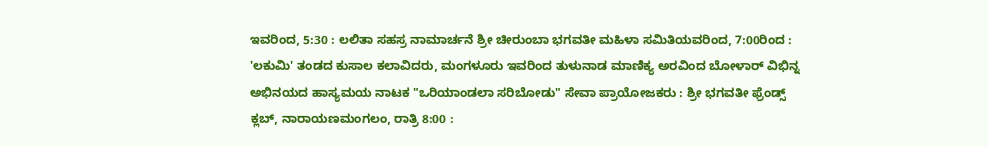ಇವರಿಂದ, 5:30 : ಲಲಿತಾ ಸಹಸ್ರ ನಾಮಾರ್ಚನೆ ಶ್ರೀ ಚೀರುಂಬಾ ಭಗವತೀ ಮಹಿಳಾ ಸಮಿತಿಯವರಿಂದ, 7:00ರಿಂದ : 'ಲಕುಮಿ' ತಂಡದ ಕುಸಾಲ ಕಲಾವಿದರು, ಮಂಗಳೂರು ಇವರಿಂದ ತುಳುನಾಡ ಮಾಣಿಕ್ಯ ಅರವಿಂದ ಬೋಳಾರ್ ವಿಭಿನ್ನ ಅಭಿನಯದ ಹಾಸ್ಯಮಯ ನಾಟಕ "ಒರಿಯಾಂಡಲಾ ಸರಿಬೋಡು" ಸೇವಾ ಪ್ರಾಯೋಜಕರು : ಶ್ರೀ ಭಗವತೀ ಫ್ರೆಂಡ್ಸ್ ಕ್ಲಬ್, ನಾರಾಯಣಮಂಗಲಂ, ರಾತ್ರಿ 8:00 :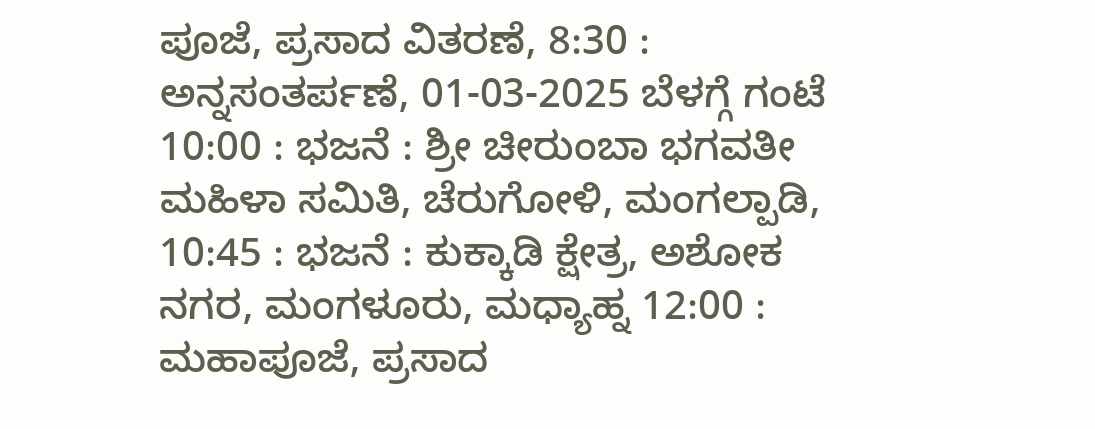ಪೂಜೆ, ಪ್ರಸಾದ ವಿತರಣೆ, 8:30 : ಅನ್ನಸಂತರ್ಪಣೆ, 01-03-2025 ಬೆಳಗ್ಗೆ ಗಂಟೆ 10:00 : ಭಜನೆ : ಶ್ರೀ ಚೀರುಂಬಾ ಭಗವತೀ ಮಹಿಳಾ ಸಮಿತಿ, ಚೆರುಗೋಳಿ, ಮಂಗಲ್ಪಾಡಿ, 10:45 : ಭಜನೆ : ಕುಕ್ಕಾಡಿ ಕ್ಷೇತ್ರ, ಅಶೋಕ ನಗರ, ಮಂಗಳೂರು, ಮಧ್ಯಾಹ್ನ 12:00 : ಮಹಾಪೂಜೆ, ಪ್ರಸಾದ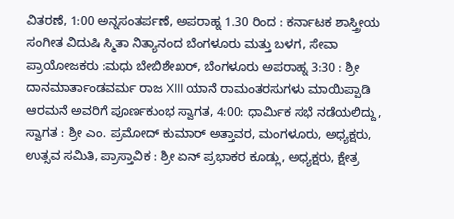ವಿತರಣೆ, 1:00 ಅನ್ನಸಂತರ್ಪಣೆ, ಅಪರಾಹ್ನ 1.30 ರಿಂದ : ಕರ್ನಾಟಕ ಶಾಸ್ತ್ರೀಯ ಸಂಗೀತ ವಿದುಷಿ ಸ್ಮಿತಾ ನಿತ್ಯಾನಂದ ಬೆಂಗಳೂರು ಮತ್ತು ಬಳಗ, ಸೇವಾ ಪ್ರಾಯೋಜಕರು :ಮಧು ಬೇಬಿಶೇಖರ್, ಬೆಂಗಳೂರು ಅಪರಾಹ್ನ 3:30 : ಶ್ರೀ ದಾನಮಾರ್ತಾಂಡವರ್ಮ ರಾಜ XIII ಯಾನೆ ರಾಮಂತರಸುಗಳು ಮಾಯಿಪ್ಪಾಡಿ ಆರಮನೆ ಅವರಿಗೆ ಪೂರ್ಣಕುಂಭ ಸ್ವಾಗತ, 4:00: ಧಾರ್ಮಿಕ ಸಭೆ ನಡೆಯಲಿದ್ದು, ಸ್ವಾಗತ : ಶ್ರೀ ಎಂ. ಪ್ರಮೋದ್ ಕುಮಾರ್ ಅತ್ತಾವರ, ಮಂಗಳೂರು, ಅಧ್ಯಕ್ಷರು, ಉತ್ಸವ ಸಮಿತಿ, ಪ್ರಾಸ್ತಾವಿಕ : ಶ್ರೀ ಏನ್ ಪ್ರಭಾಕರ ಕೂಡ್ಲು, ಅಧ್ಯಕ್ಷರು, ಕ್ಷೇತ್ರ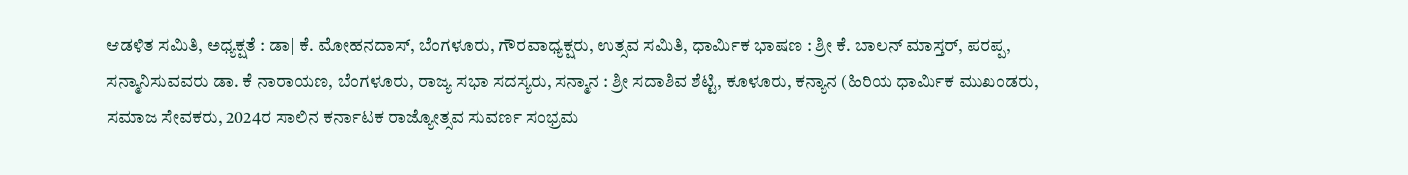ಆಡಳಿತ ಸಮಿತಿ, ಅಧ್ಯಕ್ಷತೆ : ಡಾ| ಕೆ. ಮೋಹನದಾಸ್, ಬೆಂಗಳೂರು, ಗೌರವಾಧ್ಯಕ್ಷರು, ಉತ್ಸವ ಸಮಿತಿ, ಧಾರ್ಮಿಕ ಭಾಷಣ : ಶ್ರೀ ಕೆ. ಬಾಲನ್ ಮಾಸ್ತರ್, ಪರಪ್ಪ, ಸನ್ಮಾನಿಸುವವರು ಡಾ. ಕೆ ನಾರಾಯಣ, ಬೆಂಗಳೂರು, ರಾಜ್ಯ ಸಭಾ ಸದಸ್ಯರು, ಸನ್ಮಾನ : ಶ್ರೀ ಸದಾಶಿವ ಶೆಟ್ಟಿ, ಕೂಳೂರು, ಕನ್ಯಾನ (ಹಿರಿಯ ಧಾರ್ಮಿಕ ಮುಖಂಡರು, ಸಮಾಜ ಸೇವಕರು, 2024ರ ಸಾಲಿನ ಕರ್ನಾಟಕ ರಾಜ್ಯೋತ್ಸವ ಸುವರ್ಣ ಸಂಭ್ರಮ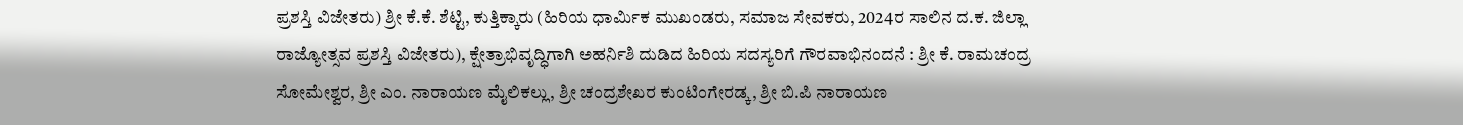ಪ್ರಶಸ್ತಿ ವಿಜೇತರು) ಶ್ರೀ ಕೆ.ಕೆ. ಶೆಟ್ಟಿ, ಕುತ್ತಿಕ್ಕಾರು (ಹಿರಿಯ ಧಾರ್ಮಿಕ ಮುಖಂಡರು, ಸಮಾಜ ಸೇವಕರು, 2024ರ ಸಾಲಿನ ದ.ಕ. ಜಿಲ್ಲಾ ರಾಜ್ಯೋತ್ಸವ ಪ್ರಶಸ್ತಿ ವಿಜೇತರು), ಕ್ಷೇತ್ರಾಭಿವೃದ್ಧಿಗಾಗಿ ಅಹರ್ನಿಶಿ ದುಡಿದ ಹಿರಿಯ ಸದಸ್ಯರಿಗೆ ಗೌರವಾಭಿನಂದನೆ : ಶ್ರೀ ಕೆ. ರಾಮಚಂದ್ರ ಸೋಮೇಶ್ವರ, ಶ್ರೀ ಎಂ. ನಾರಾಯಣ ಮೈಲಿಕಲ್ಲು, ಶ್ರೀ ಚಂದ್ರಶೇಖರ ಕುಂಟಿಂಗೇರಡ್ಕ, ಶ್ರೀ ಬಿ.ಪಿ ನಾರಾಯಣ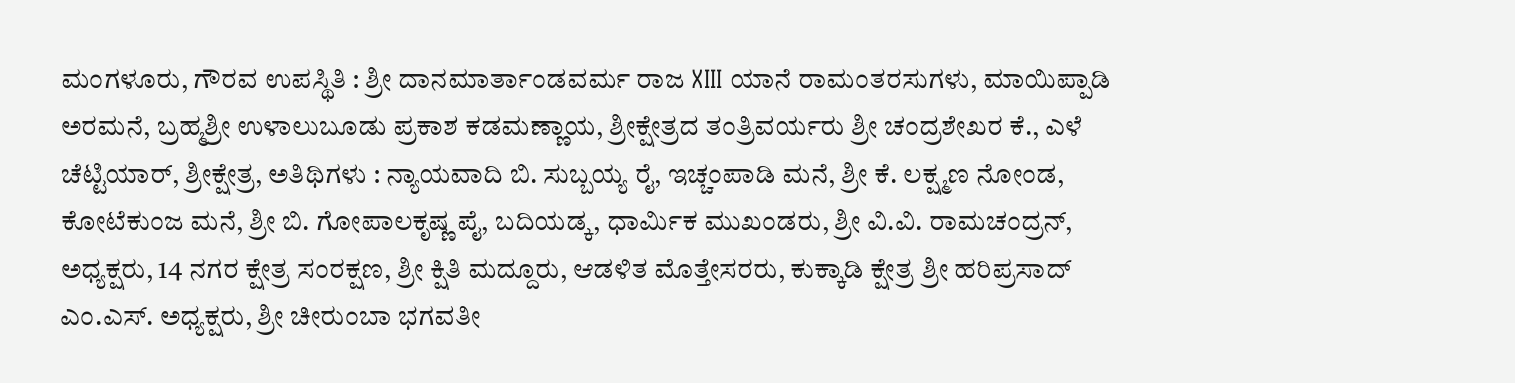ಮಂಗಳೂರು, ಗೌರವ ಉಪಸ್ಥಿತಿ : ಶ್ರೀ ದಾನಮಾರ್ತಾಂಡವರ್ಮ ರಾಜ XIII ಯಾನೆ ರಾಮಂತರಸುಗಳು, ಮಾಯಿಪ್ಪಾಡಿ ಅರಮನೆ, ಬ್ರಹ್ಮಶ್ರೀ ಉಳಾಲುಬೂಡು ಪ್ರಕಾಶ ಕಡಮಣ್ಣಾಯ, ಶ್ರೀಕ್ಷೇತ್ರದ ತಂತ್ರಿವರ್ಯರು ಶ್ರೀ ಚಂದ್ರಶೇಖರ ಕೆ., ಎಳೆ ಚೆಟ್ಟಿಯಾರ್, ಶ್ರೀಕ್ಷೇತ್ರ, ಅತಿಥಿಗಳು : ನ್ಯಾಯವಾದಿ ಬಿ. ಸುಬ್ಬಯ್ಯ ರೈ, ಇಚ್ಚಂಪಾಡಿ ಮನೆ, ಶ್ರೀ ಕೆ. ಲಕ್ಷ್ಮಣ ನೋಂಡ, ಕೋಟೆಕುಂಜ ಮನೆ, ಶ್ರೀ ಬಿ. ಗೋಪಾಲಕೃಷ್ಣ ಪೈ, ಬದಿಯಡ್ಕ, ಧಾರ್ಮಿಕ ಮುಖಂಡರು, ಶ್ರೀ ವಿ.ವಿ. ರಾಮಚಂದ್ರನ್, ಅಧ್ಯಕ್ಷರು, 14 ನಗರ ಕ್ಷೇತ್ರ ಸಂರಕ್ಷಣ, ಶ್ರೀ ಕ್ಷಿತಿ ಮದ್ದೂರು, ಆಡಳಿತ ಮೊತ್ತೇಸರರು, ಕುಕ್ಕಾಡಿ ಕ್ಷೇತ್ರ ಶ್ರೀ ಹರಿಪ್ರಸಾದ್ ಎಂ.ಎಸ್. ಅಧ್ಯಕ್ಷರು, ಶ್ರೀ ಚೀರುಂಬಾ ಭಗವತೀ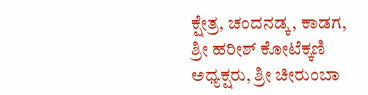ಕ್ಷೇತ್ರ, ಚಂದನಡ್ಕ, ಕಾಡಗ, ಶ್ರೀ ಹರೀಶ್ ಕೋಟೆಕ್ಕಣಿ ಅಧ್ಯಕ್ಷರು, ಶ್ರೀ ಚೀರುಂಬಾ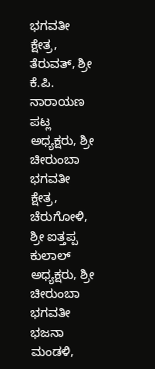ಭಗವತೀ ಕ್ಷೇತ್ರ, ತೆರುವತ್, ಶ್ರೀ ಕೆ.ಪಿ. ನಾರಾಯಣ ಪಟ್ಲ ಅಧ್ಯಕ್ಷರು, ಶ್ರೀ ಚೀರುಂಬಾ ಭಗವತೀ ಕ್ಷೇತ್ರ, ಚೆರುಗೋಳಿ, ಶ್ರೀ ಐತ್ತಪ್ಪ ಕುಲಾಲ್ ಅಧ್ಯಕ್ಷರು, ಶ್ರೀ ಚೀರುಂಬಾ ಭಗವತೀ ಭಜನಾ ಮಂಡಳಿ,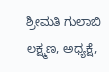ಶ್ರೀಮತಿ ಗುಲಾಬಿ ಲಕ್ಷ್ಮಣ, ಅಧ್ಯಕ್ಷೆ,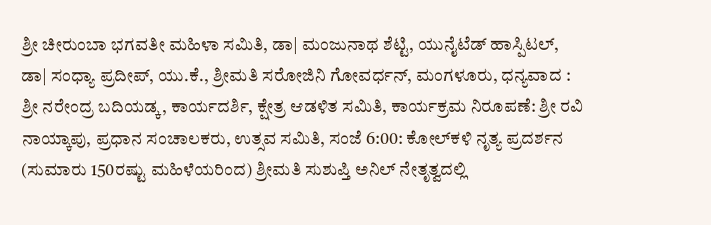ಶ್ರೀ ಚೀರುಂಬಾ ಭಗವತೀ ಮಹಿಳಾ ಸಮಿತಿ, ಡಾ| ಮಂಜುನಾಥ ಶೆಟ್ಟಿ, ಯುನೈಟೆಡ್ ಹಾಸ್ಪಿಟಲ್, ಡಾ| ಸಂಧ್ಯಾ ಪ್ರದೀಪ್, ಯು.ಕೆ., ಶ್ರೀಮತಿ ಸರೋಜಿನಿ ಗೋವರ್ಧನ್, ಮಂಗಳೂರು, ಧನ್ಯವಾದ : ಶ್ರೀ ನರೇಂದ್ರ ಬದಿಯಡ್ಕ, ಕಾರ್ಯದರ್ಶಿ, ಕ್ಷೇತ್ರ ಆಡಳಿತ ಸಮಿತಿ, ಕಾರ್ಯಕ್ರಮ ನಿರೂಪಣೆ: ಶ್ರೀ ರವಿ ನಾಯ್ಕಾಪು, ಪ್ರಧಾನ ಸಂಚಾಲಕರು, ಉತ್ಸವ ಸಮಿತಿ, ಸಂಜೆ 6:00: ಕೋಲ್‌ಕಳಿ ನೃತ್ಯ ಪ್ರದರ್ಶನ (ಸುಮಾರು 150ರಷ್ಟು ಮಹಿಳೆಯರಿಂದ) ಶ್ರೀಮತಿ ಸುಶುಪ್ತಿ ಅನಿಲ್‌ ನೇತೃತ್ವದಲ್ಲಿ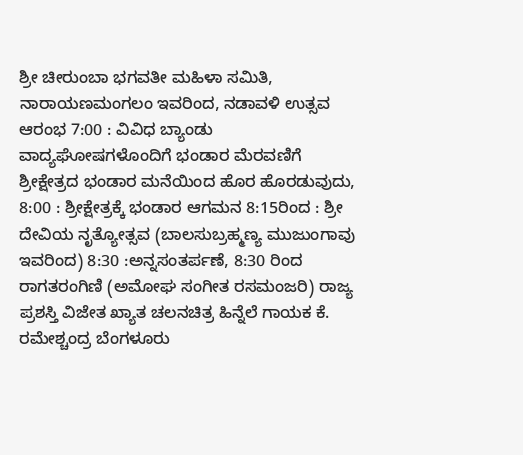ಶ್ರೀ ಚೀರುಂಬಾ ಭಗವತೀ ಮಹಿಳಾ ಸಮಿತಿ, ನಾರಾಯಣಮಂಗಲಂ ಇವರಿಂದ, ನಡಾವಳಿ ಉತ್ಸವ ಆರಂಭ 7:00 : ವಿವಿಧ ಬ್ಯಾಂಡು ವಾದ್ಯಘೋಷಗಳೊಂದಿಗೆ ಭಂಡಾರ ಮೆರವಣಿಗೆ ಶ್ರೀಕ್ಷೇತ್ರದ ಭಂಡಾರ ಮನೆಯಿಂದ ಹೊರ ಹೊರಡುವುದು, 8:00 : ಶ್ರೀಕ್ಷೇತ್ರಕ್ಕೆ ಭಂಡಾರ ಆಗಮನ 8:15ರಿಂದ : ಶ್ರೀ ದೇವಿಯ ನೃತ್ಯೋತ್ಸವ (ಬಾಲಸುಬ್ರಹ್ಮಣ್ಯ ಮುಜುಂಗಾವು ಇವರಿಂದ) 8:30 :ಅನ್ನಸಂತರ್ಪಣೆ, 8:30 ರಿಂದ ರಾಗತರಂಗಿಣಿ (ಅಮೋಘ ಸಂಗೀತ ರಸಮಂಜರಿ) ರಾಜ್ಯ ಪ್ರಶಸ್ತಿ ವಿಜೇತ ಖ್ಯಾತ ಚಲನಚಿತ್ರ ಹಿನ್ನೆಲೆ ಗಾಯಕ ಕೆ. ರಮೇಶ್ಚಂದ್ರ ಬೆಂಗಳೂರು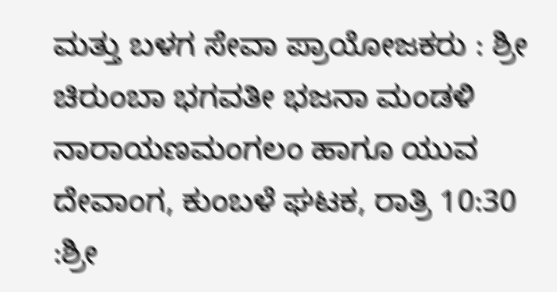ಮತ್ತು ಬಳಗ ಸೇವಾ ಪ್ರಾಯೋಜಕರು : ಶ್ರೀ ಚಿರುಂಬಾ ಭಗವತೀ ಭಜನಾ ಮಂಡಳಿ ನಾರಾಯಣಮಂಗಲಂ ಹಾಗೂ ಯುವ ದೇವಾಂಗ, ಕುಂಬಳೆ ಘಟಕ, ರಾತ್ರಿ 10:30 :ಶ್ರೀ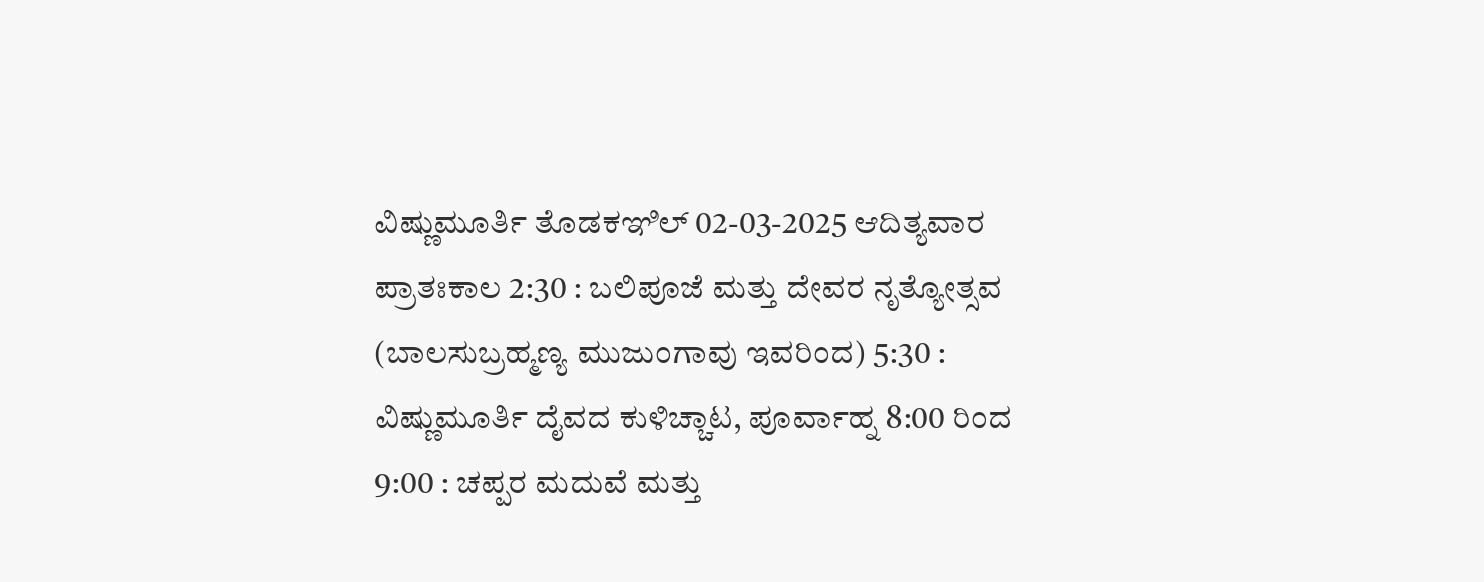ವಿಷ್ಣುಮೂರ್ತಿ ತೊಡಕಞಿಲ್ 02-03-2025 ಆದಿತ್ಯವಾರ ಪ್ರಾತಃಕಾಲ 2:30 : ಬಲಿಪೂಜೆ ಮತ್ತು ದೇವರ ನೃತ್ಯೋತ್ಸವ (ಬಾಲಸುಬ್ರಹ್ಮಣ್ಯ ಮುಜುಂಗಾವು ಇವರಿಂದ) 5:30 : ವಿಷ್ಣುಮೂರ್ತಿ ದೈವದ ಕುಳಿಚ್ಚಾಟ, ಪೂರ್ವಾಹ್ನ 8:00 ರಿಂದ 9:00 : ಚಪ್ಪರ ಮದುವೆ ಮತ್ತು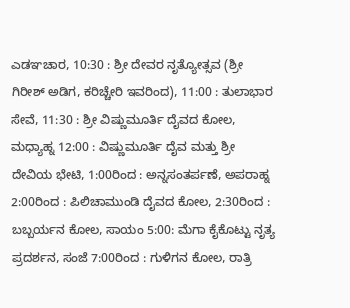ಎಡಞಚಾರ, 10:30 : ಶ್ರೀ ದೇವರ ನೃತ್ಯೋತ್ಸವ (ಶ್ರೀ ಗಿರೀಶ್ ಅಡಿಗ, ಕರಿಚ್ಚೇರಿ ಇವರಿಂದ), 11:00 : ತುಲಾಭಾರ ಸೇವೆ, 11:30 : ಶ್ರೀ ವಿಷ್ಣುಮೂರ್ತಿ ದೈವದ ಕೋಲ, ಮಧ್ಯಾಹ್ನ 12:00 : ವಿಷ್ಣುಮೂರ್ತಿ ದೈವ ಮತ್ತು ಶ್ರೀ ದೇವಿಯ ಭೇಟಿ, 1:00ರಿಂದ : ಅನ್ನಸಂತರ್ಪಣೆ, ಅಪರಾಹ್ನ 2:00ರಿಂದ : ಪಿಲಿಚಾಮುಂಡಿ ದೈವದ ಕೋಲ, 2:30ರಿಂದ : ಬಬ್ಬರ್ಯನ ಕೋಲ, ಸಾಯಂ 5:00: ಮೆಗಾ ಕೈಕೊಟ್ಟು ನೃತ್ಯ ಪ್ರದರ್ಶನ, ಸಂಜೆ 7:00ರಿಂದ : ಗುಳಿಗನ ಕೋಲ, ರಾತ್ರಿ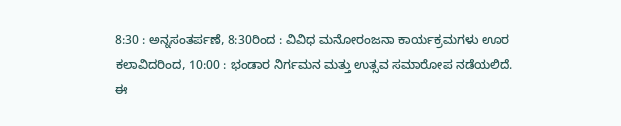8:30 : ಅನ್ನಸಂತರ್ಪಣೆ, 8:30ರಿಂದ : ವಿವಿಧ ಮನೋರಂಜನಾ ಕಾರ್ಯಕ್ರಮಗಳು ಊರ ಕಲಾವಿದರಿಂದ, 10:00 : ಭಂಡಾರ ನಿರ್ಗಮನ ಮತ್ತು ಉತ್ಸವ ಸಮಾರೋಪ ನಡೆಯಲಿದೆ.
ಈ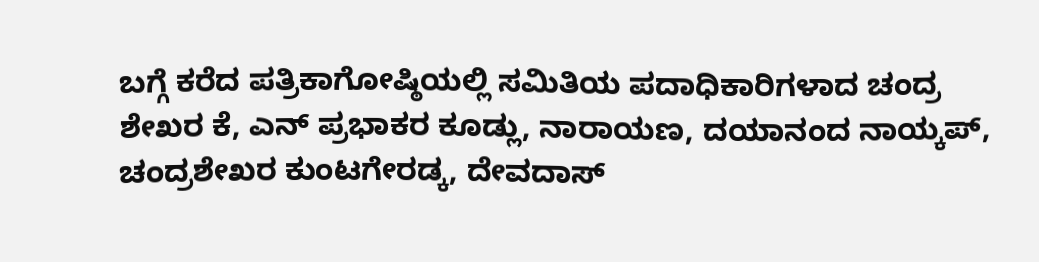ಬಗ್ಗೆ ಕರೆದ ಪತ್ರಿಕಾಗೋಷ್ಠಿಯಲ್ಲಿ ಸಮಿತಿಯ ಪದಾಧಿಕಾರಿಗಳಾದ ಚಂದ್ರ ಶೇಖರ ಕೆ, ಎನ್ ಪ್ರಭಾಕರ ಕೂಡ್ಲು, ನಾರಾಯಣ, ದಯಾನಂದ ನಾಯ್ಕಪ್, ಚಂದ್ರಶೇಖರ ಕುಂಟಗೇರಡ್ಕ, ದೇವದಾಸ್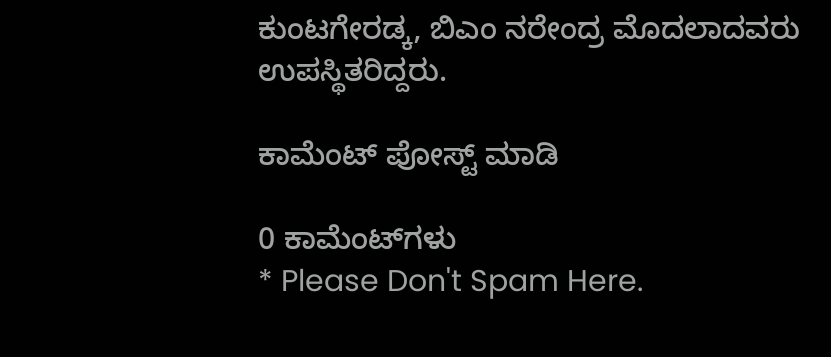ಕುಂಟಗೇರಡ್ಕ, ಬಿಎಂ ನರೇಂದ್ರ ಮೊದಲಾದವರು ಉಪಸ್ಥಿತರಿದ್ದರು.

ಕಾಮೆಂಟ್‌‌ ಪೋಸ್ಟ್‌ ಮಾಡಿ

0 ಕಾಮೆಂಟ್‌ಗಳು
* Please Don't Spam Here.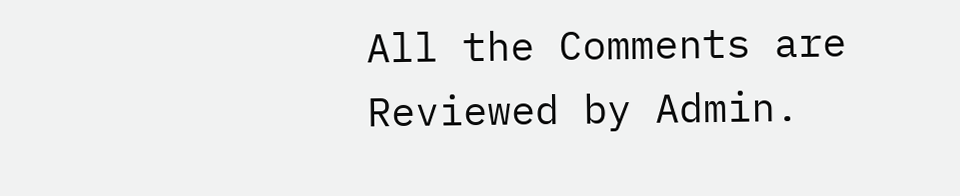All the Comments are Reviewed by Admin.